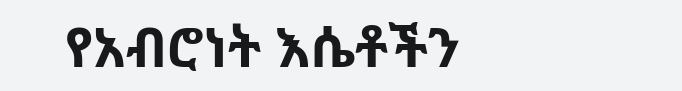የአብሮነት እሴቶችን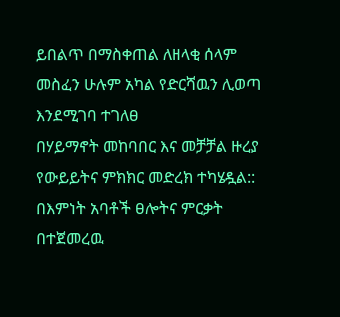ይበልጥ በማስቀጠል ለዘላቂ ሰላም መስፈን ሁሉም አካል የድርሻዉን ሊወጣ እንደሚገባ ተገለፀ
በሃይማኖት መከባበር እና መቻቻል ዙረያ የውይይትና ምክክር መድረክ ተካሄዷል:: በእምነት አባቶች ፀሎትና ምርቃት በተጀመረዉ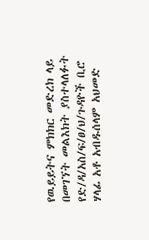የዉይይትና ምክክር መድረክ ላይ በመገኘት መልእክት ያስተላለፉት የድ/ዳ/አስ/ፍ/ፀ/ህ/ጉዳዮች ቢሮ ሃላፊ አቶ አብዱሰላም አህመድ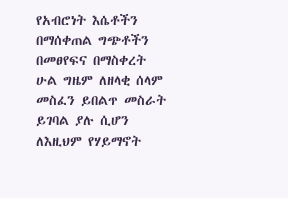የአብሮነት እሴቶችን በማሰቀጠል ግጭቶችን በመፀየፍና በማስቀረት ሁል ግዜም ለዘላቂ ሰላም መስፈን ይበልጥ መስራት ይገባል ያሉ ሲሆን ለእዚህም የሃይማኖት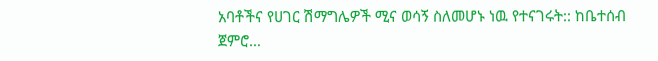አባቶችና የሀገር ሽማግሌዎች ሚና ወሳኝ ስለመሆኑ ነዉ የተናገሩት:: ከቤተሰብ ጀምሮ…